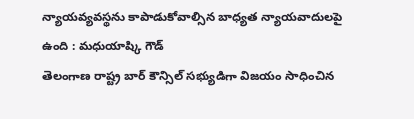న్యాయవ్యవస్థను కాపాడుకోవాల్సిన బాధ్యత న్యాయవాదులపై ఉంది : మధుయాష్కి గౌడ్
తెలంగాణ రాష్ట్ర బార్ కౌన్సిల్ సభ్యుడిగా విజయం సాధించిన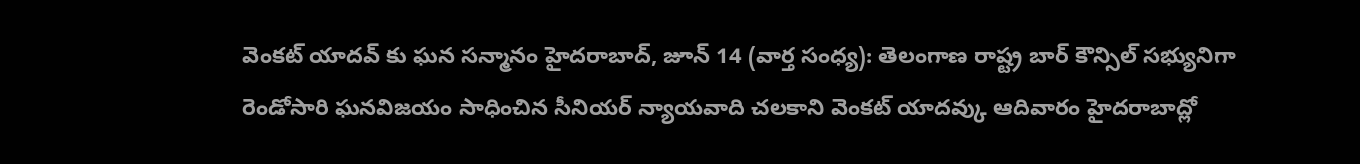వెంకట్ యాదవ్ కు ఘన సన్మానం హైదరాబాద్, జూన్ 14 (వార్త సంధ్య): తెలంగాణ రాష్ట్ర బార్ కౌన్సిల్ సభ్యునిగా రెండోసారి ఘనవిజయం సాధించిన సీనియర్ న్యాయవాది చలకాని వెంకట్ యాదవ్కు ఆదివారం హైదరాబాద్లో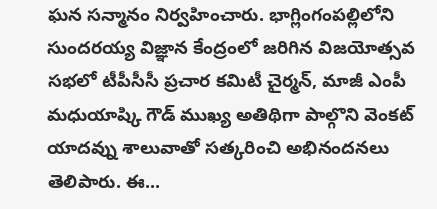ఘన సన్మానం నిర్వహించారు. భాగ్లింగంపల్లిలోని సుందరయ్య విజ్ఞాన కేంద్రంలో జరిగిన విజయోత్సవ సభలో టీపీసీసీ ప్రచార కమిటీ చైర్మన్, మాజీ ఎంపీ మధుయాష్కి గౌడ్ ముఖ్య అతిథిగా పాల్గొని వెంకట్ యాదవ్ను శాలువాతో సత్కరించి అభినందనలు తెలిపారు. ఈ...